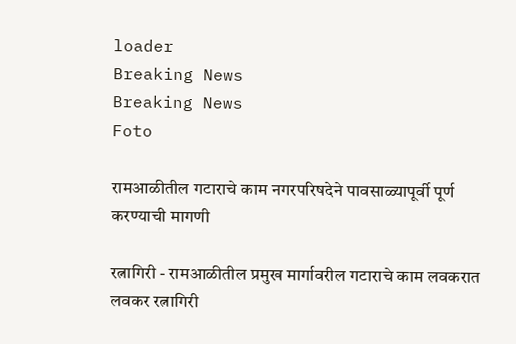loader
Breaking News
Breaking News
Foto

रामआळीतील गटाराचे काम नगरपरिषदेने पावसाळ्यापूर्वी पूर्ण करण्याची मागणी

रत्नागिरी - रामआळीतील प्रमुख मार्गावरील गटाराचे काम लवकरात लवकर रत्नागिरी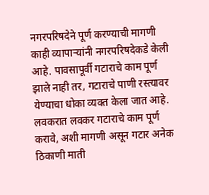नगरपरिषदेने पूर्ण करण्याची मागणी काही व्यापार्‍यांनी नगरपरिषदेकडे केली आहे. पावसापूर्वी गटाराचे काम पूर्ण झाले नाही तर, गटाराचे पाणी रस्त्यावर येण्याचा धोका व्यक्त केला जात आहे. लवकरात लवकर गटाराचे काम पूर्ण करावे, अशी मागणी असून गटार अनेक ठिकाणी माती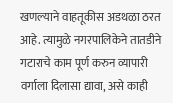खणल्याने वाहतूकीस अडथळा ठरत आहे. त्यामुळे नगरपालिकेने तातडीने गटाराचे काम पूर्ण करुन व्यापारी वर्गाला दिलासा द्यावा, असे काही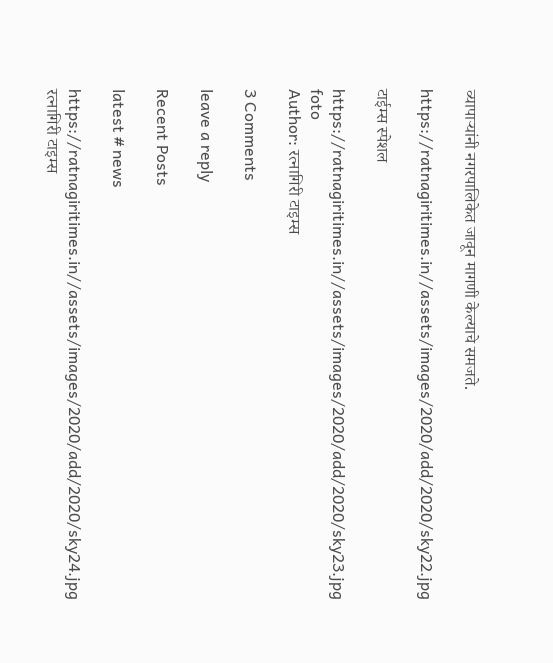व्यापार्‍यांनी नगरपालिकेत जावून मागणी केल्याचे समजते.

https://ratnagiritimes.in//assets/images/2020/add/2020/sky22.jpg

टाईम्स स्पेशल

https://ratnagiritimes.in//assets/images/2020/add/2020/sky23.jpg
foto
Author: रत्नागिरी टाइम्स

3 Comments

leave a reply

Recent Posts

latest # news

https://ratnagiritimes.in//assets/images/2020/add/2020/sky24.jpg
रत्नागिरी टाइम्स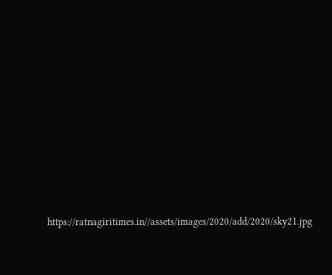https://ratnagiritimes.in//assets/images/2020/add/2020/sky21.jpg